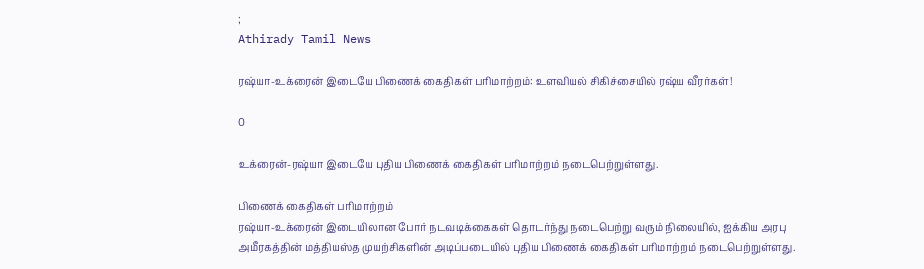;
Athirady Tamil News

ரஷ்யா-உக்ரைன் இடையே பிணைக் கைதிகள் பரிமாற்றம்: உளவியல் சிகிச்சையில் ரஷ்ய வீரர்கள்!

0

உக்ரைன்-ரஷ்யா இடையே புதிய பிணைக் கைதிகள் பரிமாற்றம் நடைபெற்றுள்ளது.

பிணைக் கைதிகள் பரிமாற்றம்
ரஷ்யா-உக்ரைன் இடையிலான போர் நடவடிக்கைகள் தொடர்ந்து நடைபெற்று வரும் நிலையில், ஐக்கிய அரபு அமீரகத்தின் மத்தியஸ்த முயற்சிகளின் அடிப்படையில் புதிய பிணைக் கைதிகள் பரிமாற்றம் நடைபெற்றுள்ளது.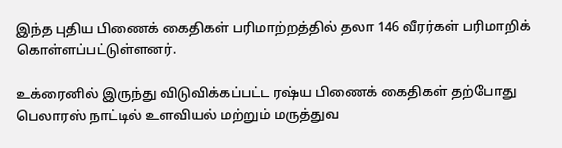இந்த புதிய பிணைக் கைதிகள் பரிமாற்றத்தில் தலா 146 வீரர்கள் பரிமாறிக் கொள்ளப்பட்டுள்ளனர்.

உக்ரைனில் இருந்து விடுவிக்கப்பட்ட ரஷ்ய பிணைக் கைதிகள் தற்போது பெலாரஸ் நாட்டில் உளவியல் மற்றும் மருத்துவ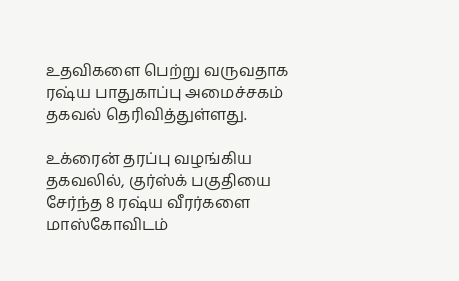உதவிகளை பெற்று வருவதாக ரஷ்ய பாதுகாப்பு அமைச்சகம் தகவல் தெரிவித்துள்ளது.

உக்ரைன் தரப்பு வழங்கிய தகவலில், குர்ஸ்க் பகுதியை சேர்ந்த 8 ரஷ்ய வீரர்களை மாஸ்கோவிடம்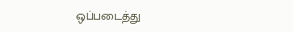ஒப்படைத்து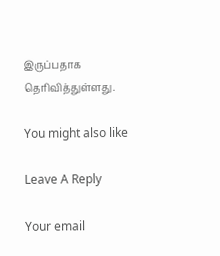இருப்பதாக தெரிவித்துள்ளது.

You might also like

Leave A Reply

Your email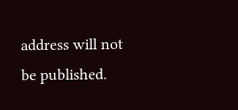address will not be published.